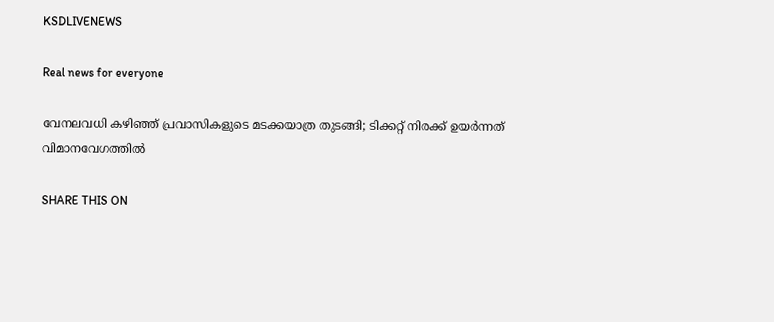KSDLIVENEWS

Real news for everyone

വേനലവധി കഴിഞ്ഞ് പ്രവാസികളുടെ മടക്കയാത്ര തുടങ്ങി; ടിക്കറ്റ് നിരക്ക് ഉയർന്നത് വിമാനവേഗത്തിൽ

SHARE THIS ON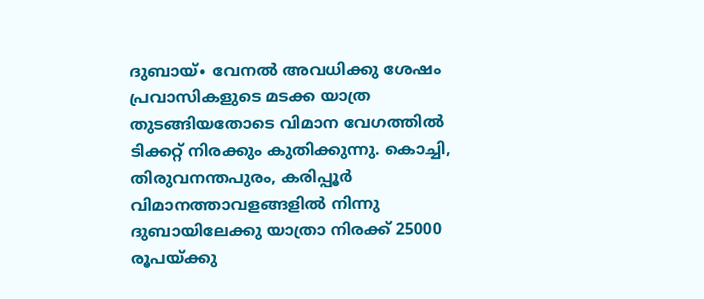ദുബായ്∙ വേനൽ അവധിക്കു ശേഷം പ്രവാസികളുടെ മടക്ക യാത്ര തുടങ്ങിയതോടെ വിമാന വേഗത്തിൽ ടിക്കറ്റ് നിരക്കും കുതിക്കുന്നു. കൊച്ചി, തിരുവനന്തപുരം, കരിപ്പൂർ വിമാനത്താവളങ്ങളിൽ നിന്നു ദുബായിലേക്കു യാത്രാ നിരക്ക് 25000 രൂപയ്ക്കു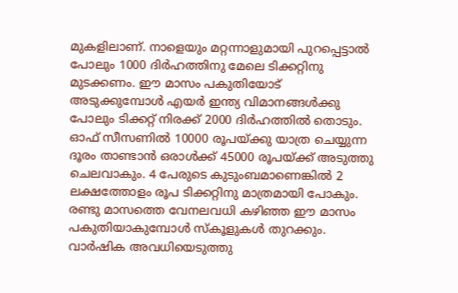മുകളിലാണ്. നാളെയും മറ്റന്നാളുമായി പുറപ്പെട്ടാൽ പോലും 1000 ദിർഹത്തിനു മേലെ ടിക്കറ്റിനു മുടക്കണം. ഈ മാസം പകുതിയോട് അടുക്കുമ്പോൾ എയർ ഇന്ത്യ വിമാനങ്ങൾക്കു പോലും ടിക്കറ്റ് നിരക്ക് 2000 ദിർഹത്തിൽ തൊടും. ഓഫ് സീസണിൽ 10000 രൂപയ്ക്കു യാത്ര ചെയ്യുന്ന ദൂരം താണ്ടാൻ ഒരാൾക്ക് 45000 രൂപയ്ക്ക് അടുത്തു ചെലവാകും. 4 പേരുടെ കുടുംബമാണെങ്കിൽ 2 ലക്ഷത്തോളം രൂപ ടിക്കറ്റിനു മാത്രമായി പോകും. രണ്ടു മാസത്തെ വേനലവധി കഴിഞ്ഞ ഈ മാസം പകുതിയാകുമ്പോൾ സ്കൂളുകൾ തുറക്കും.  വാർഷിക അവധിയെടുത്തു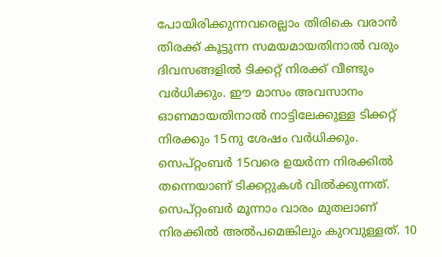പോയിരിക്കുന്നവരെല്ലാം തിരികെ വരാൻ തിരക്ക് കൂട്ടുന്ന സമയമായതിനാൽ വരും ദിവസങ്ങളിൽ ടിക്കറ്റ് നിരക്ക് വീണ്ടും വർധിക്കും. ഈ മാസം അവസാനം ഓണമായതിനാൽ നാട്ടിലേക്കുള്ള ടിക്കറ്റ് നിരക്കും 15നു ശേഷം വർധിക്കും. സെപ്റ്റംബർ 15വരെ ഉയർന്ന നിരക്കിൽ തന്നെയാണ് ടിക്കറ്റുകൾ വിൽക്കുന്നത്. സെപ്റ്റംബർ മൂന്നാം വാരം മുതലാണ് നിരക്കിൽ അൽപമെങ്കിലും കുറവുള്ളത്. 10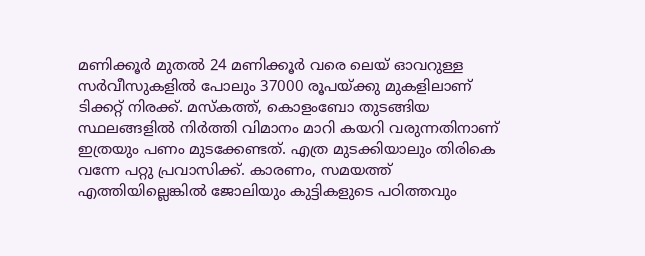മണിക്കൂർ മുതൽ 24 മണിക്കൂർ വരെ ലെയ് ഓവറുള്ള സർവീസുകളിൽ പോലും 37000 രൂപയ്ക്കു മുകളിലാണ് ടിക്കറ്റ് നിരക്ക്. മസ്കത്ത്, കൊളംബോ തുടങ്ങിയ സ്ഥലങ്ങളിൽ നിർത്തി വിമാനം മാറി കയറി വരുന്നതിനാണ് ഇത്രയും പണം മുടക്കേണ്ടത്. എത്ര മുടക്കിയാലും തിരികെ വന്നേ പറ്റു പ്രവാസിക്ക്. കാരണം, സമയത്ത് എത്തിയില്ലെങ്കിൽ ജോലിയും കുട്ടികളുടെ പഠിത്തവും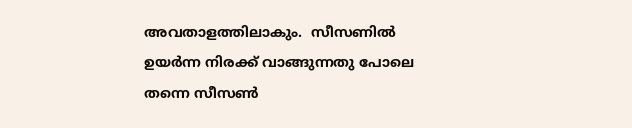അവതാളത്തിലാകും.  സീസണിൽ ഉയർന്ന നിരക്ക് വാങ്ങുന്നതു പോലെ തന്നെ സീസൺ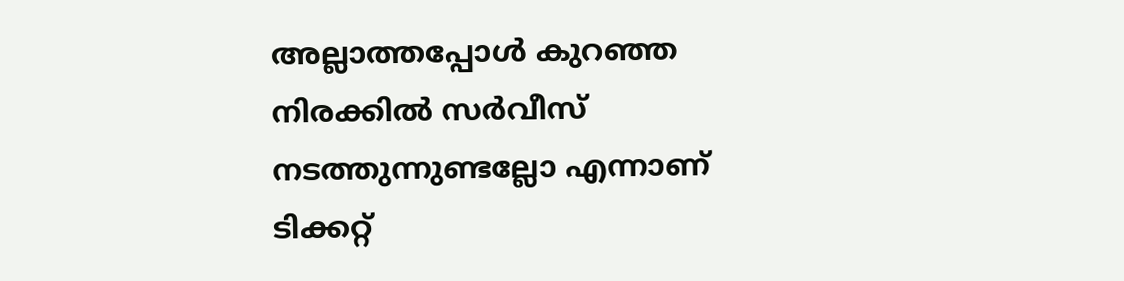അല്ലാത്തപ്പോൾ കുറഞ്ഞ നിരക്കിൽ സർവീസ് നടത്തുന്നുണ്ടല്ലോ എന്നാണ് ടിക്കറ്റ്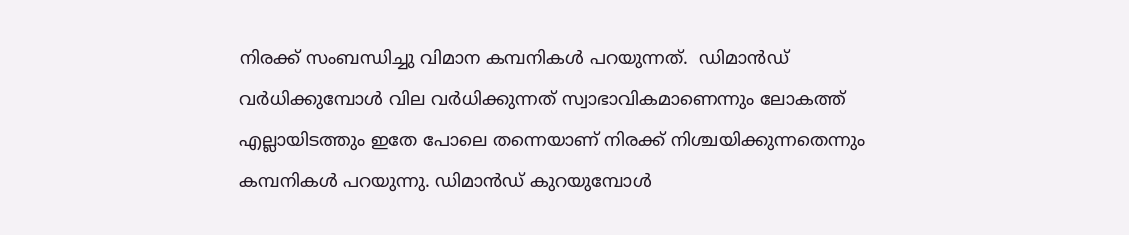നിരക്ക് സംബന്ധിച്ചു വിമാന കമ്പനികൾ പറയുന്നത്.  ഡിമാൻഡ് വർധിക്കുമ്പോൾ വില വർധിക്കുന്നത് സ്വാഭാവികമാണെന്നും ലോകത്ത് എല്ലായിടത്തും ഇതേ പോലെ തന്നെയാണ് നിരക്ക് നിശ്ചയിക്കുന്നതെന്നും കമ്പനികൾ പറയുന്നു. ഡിമാൻഡ് കുറയുമ്പോൾ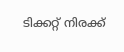ടിക്കറ്റ് നിരക്ക്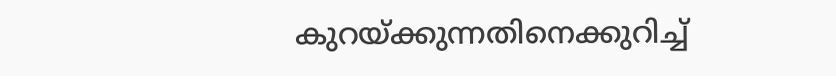കുറയ്ക്കുന്നതിനെക്കുറിച്ച്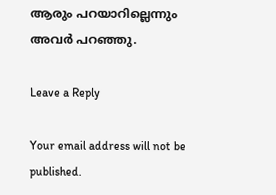ആരും പറയാറില്ലെന്നും അവർ പറഞ്ഞു.

Leave a Reply

Your email address will not be published.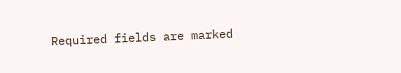Required fields are marked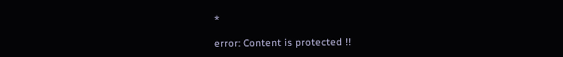*

error: Content is protected !!